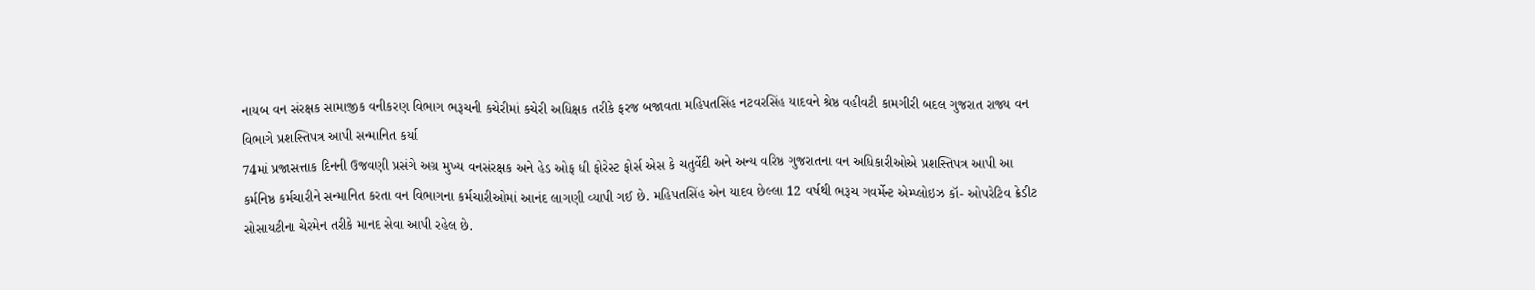નાયબ વન સંરક્ષક સામાજીક વનીકરણ વિભાગ ભરૂચની કચેરીમાં કચેરી અધિક્ષક તરીકે ફરજ બજાવતા મહિપતસિંહ નટવરસિંહ યાદવને શ્રેષ્ઠ વહીવટી કામગીરી બદલ ગુજરાત રાજ્ય વન વિભાગે પ્રશસ્તિપત્ર આપી સન્માનિત કર્યા
74માં પ્રજાસત્તાક દિનની ઉજવણી પ્રસંગે અગ્ર મુખ્ય વનસંરક્ષક અને હેડ ઓફ ધી ફોરેસ્ટ ફોર્સ એસ કે ચતુર્વેદી અને અન્ય વરિષ્ઠ ગુજરાતના વન અધિકારીઓએ પ્રશસ્તિપત્ર આપી આ કર્મનિષ્ઠ કર્મચારીને સન્માનિત કરતા વન વિભાગના કર્મચારીઓમાં આનંદ લાગણી વ્યાપી ગઈ છે. મહિપતસિંહ એન યાદવ છેલ્લા 12 વર્ષથી ભરૂચ ગવર્મેન્ટ એમ્પ્લોઇઝ કૉ- ઓપરેટિવ ક્રેડીટ સોસાયટીના ચેરમેન તરીકે માનદ સેવા આપી રહેલ છે.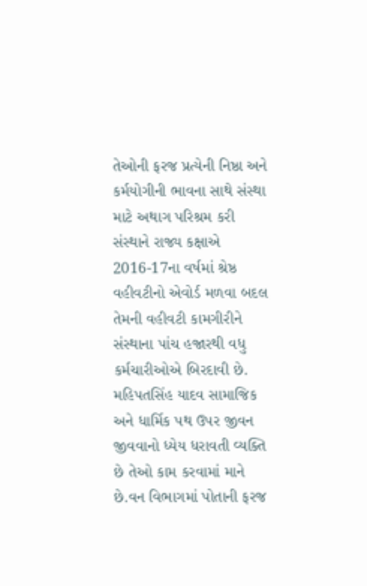તેઓની ફરજ પ્રત્યેની નિષ્ઠા અને કર્મયોગીની ભાવના સાથે સંસ્થા માટે અથાગ પરિશ્રમ કરી સંસ્થાને રાજ્ય કક્ષાએ 2016-17ના વર્ષમાં શ્રેષ્ઠ વહીવટીનો એવોર્ડ મળવા બદલ તેમની વહીવટી કામગીરીને સંસ્થાના પાંચ હજારથી વધુ કર્મચારીઓએ બિરદાવી છે.
મહિપતસિંહ યાદવ સામાજિક અને ધાર્મિક પથ ઉપર જીવન જીવવાનો ધ્યેય ધરાવતી વ્યક્તિ છે તેઓ કામ કરવામાં માને છે.વન વિભાગમાં પોતાની ફરજ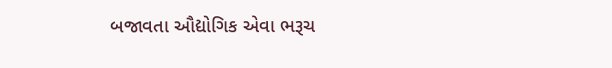બજાવતા ઔદ્યોગિક એવા ભરૂચ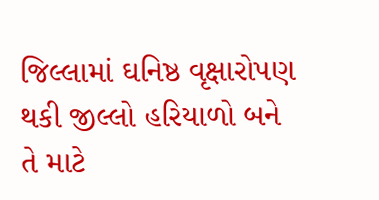જિલ્લામાં ઘનિષ્ઠ વૃક્ષારોપણ થકી જીલ્લો હરિયાળો બને તે માટે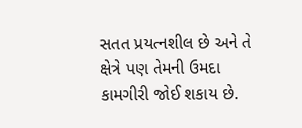સતત પ્રયત્નશીલ છે અને તે ક્ષેત્રે પણ તેમની ઉમદા કામગીરી જોઈ શકાય છે.